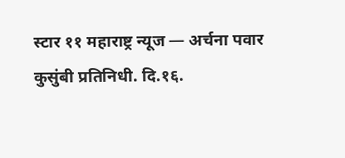स्टार ११ महाराष्ट्र न्यूज — अर्चना पवार
कुसुंबी प्रतिनिधी. दि.१६.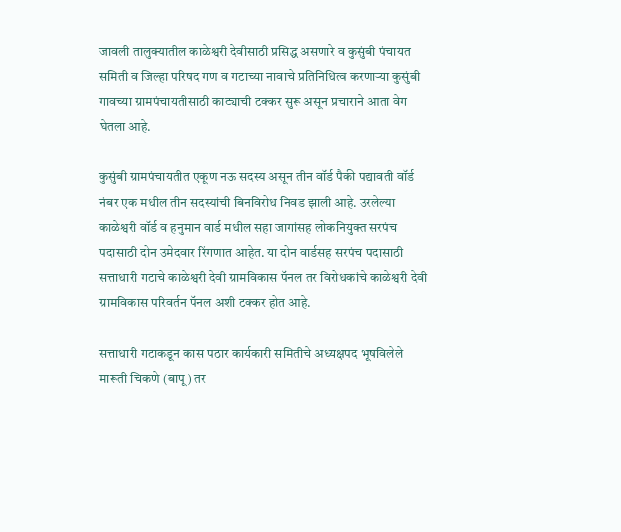जावली तालुक्यातील काळेश्वरी देवीसाठी प्रसिद्ध असणारे व कुसुंबी पंचायत समिती व जिल्हा परिषद गण व गटाच्या नावाचे प्रतिनिधित्व करणाऱ्या कुसुंबी गावच्या ग्रामपंचायतीसाठी काट्याची टक्कर सुरू असून प्रचाराने आता वेग घेतला आहे.

कुसुंबी ग्रामपंचायतीत एकूण नऊ सदस्य असून तीन वॉर्ड पैकी पद्यावती वॉर्ड नंबर एक मधील तीन सदस्यांची बिनविरोध निवड झाली आहे. उरलेल्या काळेश्वरी वॉर्ड व हनुमान वार्ड मधील सहा जागांसह लोकनियुक्त सरपंच पदासाठी दोन उमेदवार रिंगणात आहेत. या दोन वार्डसह सरपंच पदासाठी सत्ताधारी गटाचे काळेश्वरी देवी ग्रामविकास पॅनल तर विरोधकांचे काळेश्वरी देवी ग्रामविकास परिवर्तन पॅनल अशी टक्कर होत आहे.

सत्ताधारी गटाकडून कास पठार कार्यकारी समितीचे अध्यक्षपद भूषविलेले मारूती चिकणे (बापू) तर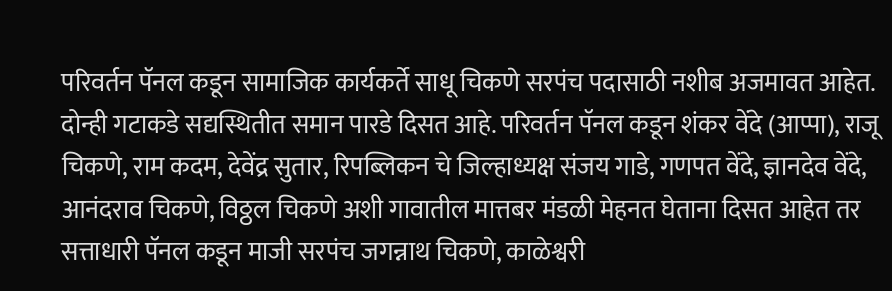परिवर्तन पॅनल कडून सामाजिक कार्यकर्ते साधू चिकणे सरपंच पदासाठी नशीब अजमावत आहेत. दोन्ही गटाकडे सद्यस्थितीत समान पारडे दिसत आहे. परिवर्तन पॅनल कडून शंकर वेंदे (आप्पा), राजू चिकणे, राम कदम, देवेंद्र सुतार, रिपब्लिकन चे जिल्हाध्यक्ष संजय गाडे, गणपत वेंदे, ज्ञानदेव वेंदे, आनंदराव चिकणे, विठ्ठल चिकणे अशी गावातील मात्तबर मंडळी मेहनत घेताना दिसत आहेत तर सत्ताधारी पॅनल कडून माजी सरपंच जगन्नाथ चिकणे, काळेश्वरी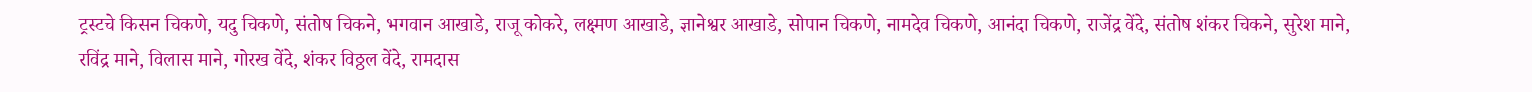ट्रस्टचे किसन चिकणे, यदु चिकणे, संतोष चिकने, भगवान आखाडे, राजू कोकरे, लक्ष्मण आखाडे, ज्ञानेश्वर आखाडे, सोपान चिकणे, नामदेव चिकणे, आनंदा चिकणे, राजेंद्र वेंदे, संतोष शंकर चिकने, सुरेश माने, रविंद्र माने, विलास माने, गोरख वेंदे, शंकर विठ्ठल वेंदे, रामदास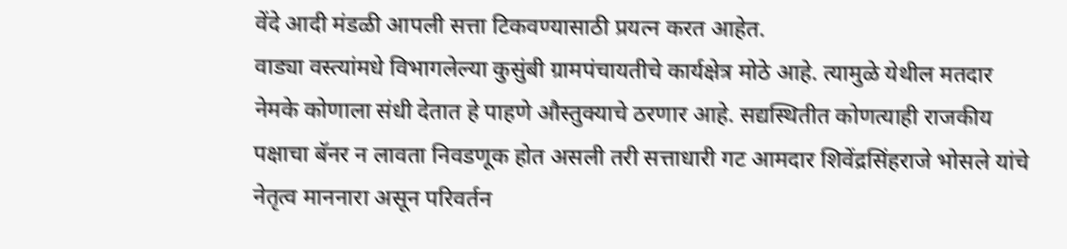वेंदे आदी मंडळी आपली सत्ता टिकवण्यासाठी प्रयत्न करत आहेत.
वाड्या वस्त्यांमधे विभागलेल्या कुसुंबी ग्रामपंचायतीचे कार्यक्षेत्र मोठे आहे. त्यामुळे येथील मतदार नेमके कोणाला संधी देतात हे पाहणे औस्तुक्याचे ठरणार आहे. सद्यस्थितीत कोणत्याही राजकीय पक्षाचा बॅनर न लावता निवडणूक होत असली तरी सत्ताधारी गट आमदार शिवेंद्रसिंहराजे भोसले यांचे नेतृत्व माननारा असून परिवर्तन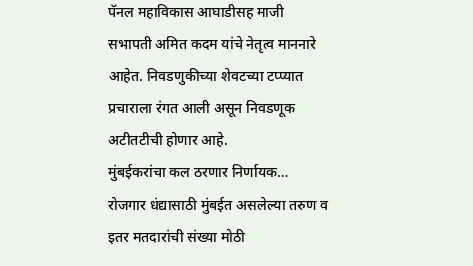पॅनल महाविकास आघाडीसह माजी सभापती अमित कदम यांचे नेतृत्व माननारे आहेत. निवडणुकीच्या शेवटच्या टप्प्यात प्रचाराला रंगत आली असून निवडणूक अटीतटीची होणार आहे.
मुंबईकरांचा कल ठरणार निर्णायक…
रोजगार धंद्यासाठी मुंबईत असलेल्या तरुण व इतर मतदारांची संख्या मोठी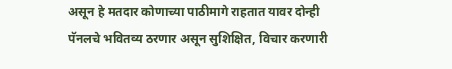असून हे मतदार कोणाच्या पाठीमागे राहतात यावर दोन्ही पॅनलचे भवितव्य ठरणार असून सुशिक्षित, विचार करणारी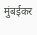मुंबईकर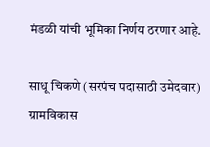मंडळी यांची भूमिका निर्णय ठरणार आहे.

साधू चिकणे (सरपंच पदासाठी उमेदवार)
ग्रामविकास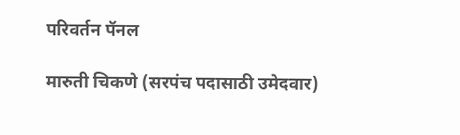परिवर्तन पॅनल

मारुती चिकणे (सरपंच पदासाठी उमेदवार)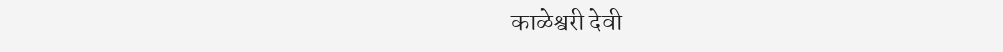काळेश्वरी देवी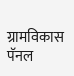ग्रामविकास पॅनल